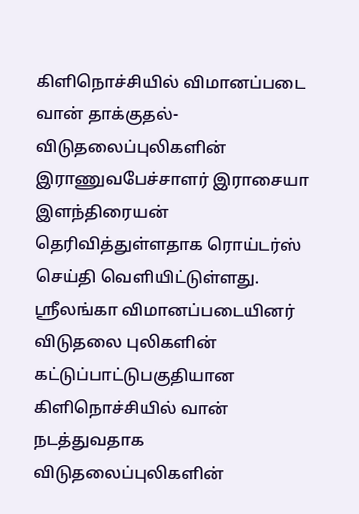கிளிநொச்சியில் விமானப்படை வான் தாக்குதல்- விடுதலைப்புலிகளின் இராணுவபேச்சாளர் இராசையா இளந்திரையன் தெரிவித்துள்ளதாக ரொய்டர்ஸ் செய்தி வெளியிட்டுள்ளது.
ஸ்ரீலங்கா விமானப்படையினர் விடுதலை புலிகளின் கட்டுப்பாட்டுபகுதியான கிளிநொச்சியில் வான் நடத்துவதாக விடுதலைப்புலிகளின்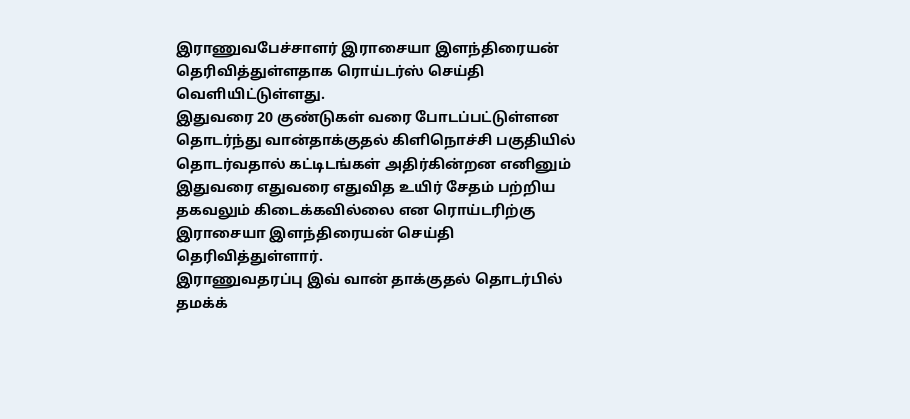இராணுவபேச்சாளர் இராசையா இளந்திரையன் தெரிவித்துள்ளதாக ரொய்டர்ஸ் செய்தி வெளியிட்டுள்ளது.
இதுவரை 20 குண்டுகள் வரை போடப்பட்டுள்ளன தொடர்ந்து வான்தாக்குதல் கிளிநொச்சி பகுதியில் தொடர்வதால் கட்டிடங்கள் அதிர்கின்றன எனினும் இதுவரை எதுவரை எதுவித உயிர் சேதம் பற்றிய தகவலும் கிடைக்கவில்லை என ரொய்டரிற்கு இராசையா இளந்திரையன் செய்தி தெரிவித்துள்ளார்.
இராணுவதரப்பு இவ் வான் தாக்குதல் தொடர்பில் தமக்க்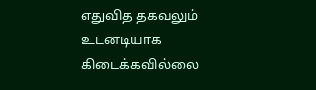எதுவித தகவலும் உடனடியாக கிடைக்கவில்லை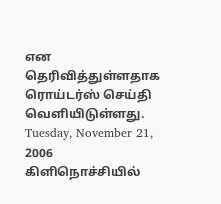என தெரிவித்துள்ளதாக ரொய்டர்ஸ் செய்தி வெளியிடுள்ளது.
Tuesday, November 21, 2006
கிளிநொச்சியில்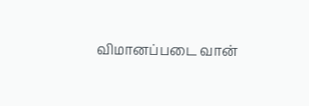விமானப்படை வான்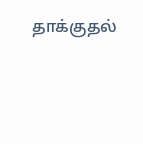தாக்குதல்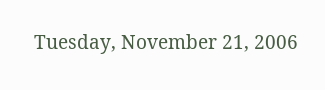Tuesday, November 21, 2006